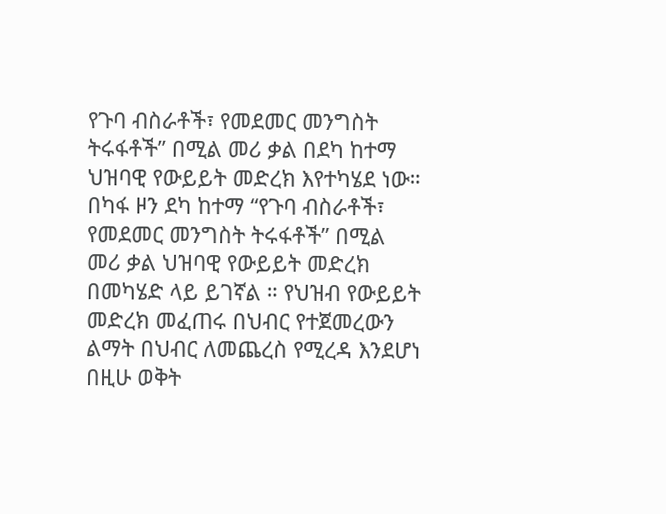የጉባ ብስራቶች፣ የመደመር መንግስት ትሩፋቶች” በሚል መሪ ቃል በደካ ከተማ ህዝባዊ የውይይት መድረክ እየተካሄደ ነው።
በካፋ ዞን ደካ ከተማ “የጉባ ብስራቶች፣ የመደመር መንግስት ትሩፋቶች” በሚል መሪ ቃል ህዝባዊ የውይይት መድረክ በመካሄድ ላይ ይገኛል ። የህዝብ የውይይት መድረክ መፈጠሩ በህብር የተጀመረውን ልማት በህብር ለመጨረስ የሚረዳ እንደሆነ በዚሁ ወቅት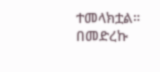ተመላክቷል። በመድረኩ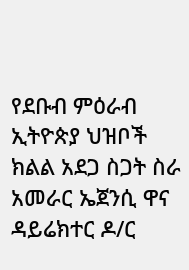የደቡብ ምዕራብ ኢትዮጵያ ህዝቦች ክልል አደጋ ስጋት ስራ አመራር ኤጀንሲ ዋና ዳይሬክተር ዶ/ር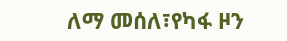ለማ መሰለ፣የካፋ ዞን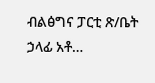ብልፅግና ፓርቲ ጽ/ቤት ኃላፊ አቶ…